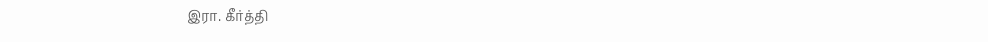இரா. கீர்த்தி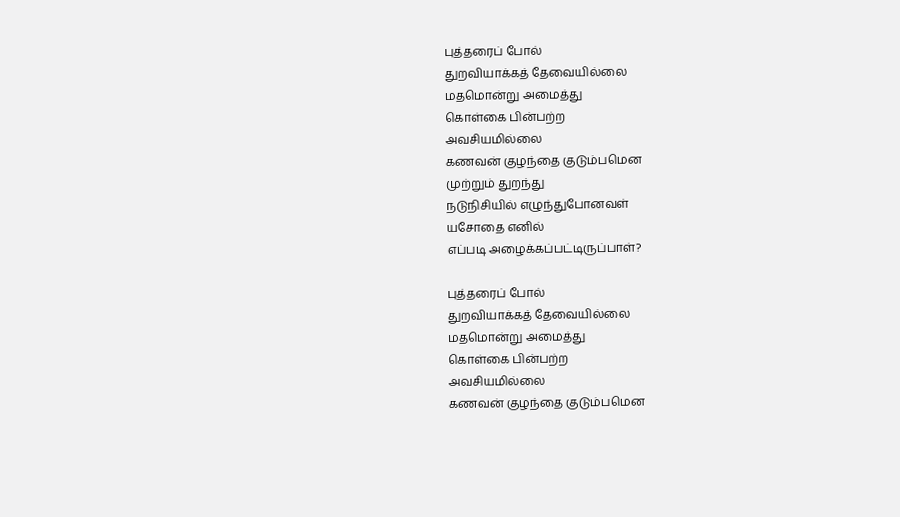புத்தரைப் போல்
துறவியாக்கத் தேவையில்லை
மதமொன்று அமைத்து
கொள்கை பின்பற்ற
அவசியமில்லை
கணவன் குழந்தை குடும்பமென
முற்றும் துறந்து
நடுநிசியில் எழுந்துபோனவள்
யசோதை எனில்
எப்படி அழைக்கப்பட்டிருப்பாள்?

புத்தரைப் போல்
துறவியாக்கத் தேவையில்லை
மதமொன்று அமைத்து
கொள்கை பின்பற்ற
அவசியமில்லை
கணவன் குழந்தை குடும்பமென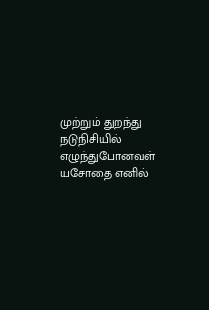முற்றும் துறந்து
நடுநிசியில் எழுந்துபோனவள்
யசோதை எனில்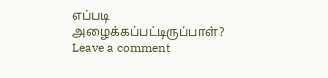எப்படி அழைக்கப்பட்டிருப்பாள்?
Leave a comment